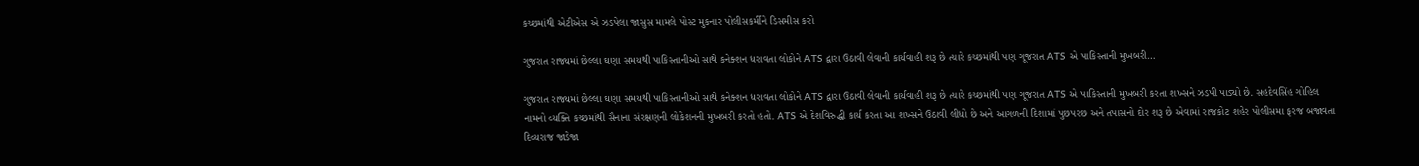કચ્છમાંથી એટીએસ એ ઝડપેલા જાસુસ મામલે પોસ્ટ મુકનાર પોલીસકર્મીને ડિસમીસ કરો

ગુજરાત રાજ્યમાં છેલ્લા ઘણા સમયથી પાકિસ્તાનીઓ સાથે કનેક્શન ધરાવતા લોકોને ATS દ્વારા ઉઠાવી લેવાની કાર્યવાહી શરૂ છે ત્યારે કચ્છમાંથી પણ ગૂજરાત ATS એ પાકિસ્તાની મુખબરી…

ગુજરાત રાજ્યમાં છેલ્લા ઘણા સમયથી પાકિસ્તાનીઓ સાથે કનેક્શન ધરાવતા લોકોને ATS દ્વારા ઉઠાવી લેવાની કાર્યવાહી શરૂ છે ત્યારે કચ્છમાંથી પણ ગૂજરાત ATS એ પાકિસ્તાની મુખબરી કરતા શખ્સને ઝડપી પાડ્યો છે. સહદેવસિંહ ગોહિલ નામનો વ્યક્તિ કચ્છમાંથી સૈનાના સંરક્ષણની લોકેશનની મુખબરી કરતો હતો. ATS એ દેશવિરુદ્ધી કાર્ય કરતા આ શખ્સને ઉઠાવી લીધો છે અને આગળની દિશામાં પુછપરછ અને તપાસનો દોર શરૂ છે એવામાં રાજકોટ શહેર પોલીસમા ફરજ બજાવતા દિવ્યરાજ જાડેજા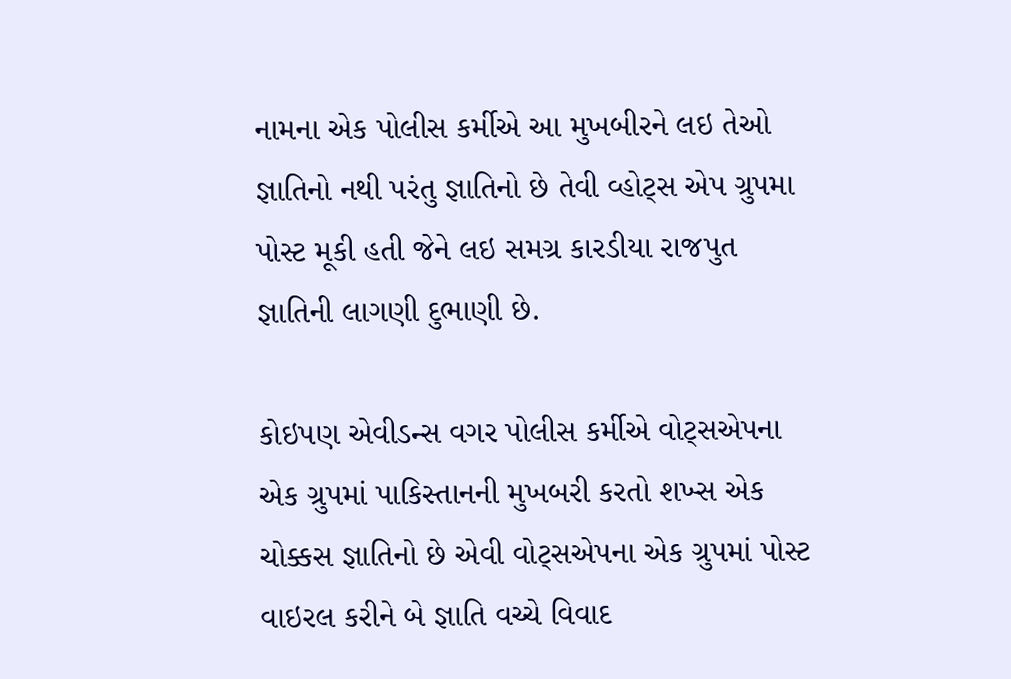નામના એક પોલીસ કર્મીએ આ મુખબીરને લઇ તેઓ જ્ઞાતિનો નથી પરંતુ જ્ઞાતિનો છે તેવી વ્હોટ્સ એપ ગ્રુપમા પોસ્ટ મૂકી હતી જેને લઇ સમગ્ર કારડીયા રાજપુત જ્ઞાતિની લાગણી દુભાણી છે.

કોઇપણ એવીડન્સ વગર પોલીસ કર્મીએ વોટ્સએપના એક ગ્રુપમાં પાકિસ્તાનની મુખબરી કરતો શખ્સ એક ચોક્કસ જ્ઞાતિનો છે એવી વોટ્સએપના એક ગ્રુપમાં પોસ્ટ વાઇરલ કરીને બે જ્ઞાતિ વચ્ચે વિવાદ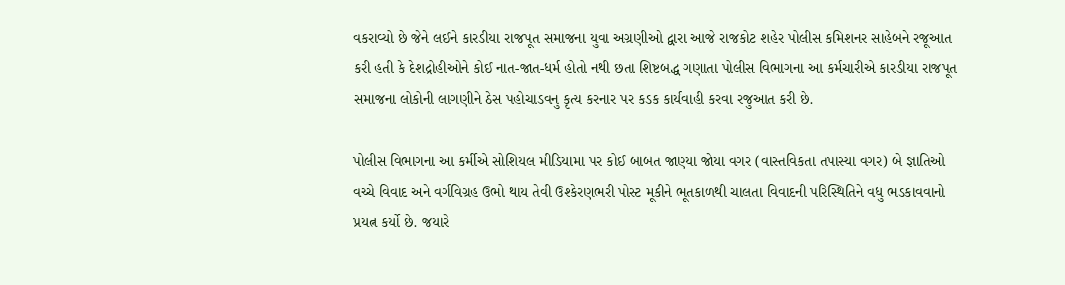વકરાવ્યો છે જેને લઈને કારડીયા રાજપૂત સમાજના યુવા અગ્રણીઓ દ્વારા આજે રાજકોટ શહેર પોલીસ કમિશનર સાહેબને રજૂઆત કરી હતી કે દેશદ્રોહીઓને કોઈ નાત-જાત-ધર્મ હોતો નથી છતા શિષ્ટબદ્ધ ગણાતા પોલીસ વિભાગના આ કર્મચારીએ કારડીયા રાજપૂત સમાજના લોકોની લાગણીને ઠેસ પહોચાડવનુ કૃત્ય કરનાર પર કડક કાર્યવાહી કરવા રજુઆત કરી છે.

પોલીસ વિભાગના આ કર્મીએ સોશિયલ મીડિયામા પર કોઈ બાબત જાણ્યા જોયા વગર (વાસ્તવિકતા તપાસ્યા વગર) બે જ્ઞાતિઓ વચ્ચે વિવાદ અને વર્ગવિગ્રહ ઉભો થાય તેવી ઉશ્કેરણભરી પોસ્ટ મૂકીને ભૂતકાળથી ચાલતા વિવાદની પરિસ્થિતિને વધુ ભડકાવવાનો પ્રયત્ન કર્યો છે. જયારે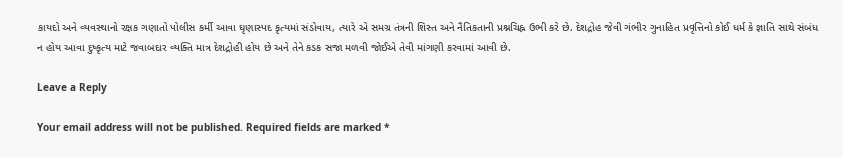કાયદો અને વ્યવસ્થાનો રક્ષક ગણાતો પોલીસ કર્મી આવા ઘૃણાસ્પદ કૃત્યમાં સંડોવાય, ત્યારે એ સમગ્ર તંત્રની શિસ્ત અને નૈતિકતાની પ્રશ્નચિહ્ન ઉભી કરે છે. દેશદ્રોહ જેવી ગંભીર ગુનાહિત પ્રવૃત્તિનો કોઈ ધર્મ કે જ્ઞાતિ સાથે સંબંધ ન હોય આવા દુષ્કૃત્ય માટે જવાબદાર વ્યક્તિ માત્ર દેશદ્રોહી હોય છે અને તેને કડક સજા મળવી જોઈએ તેવી માંગણી કરવામાં આવી છે.

Leave a Reply

Your email address will not be published. Required fields are marked *